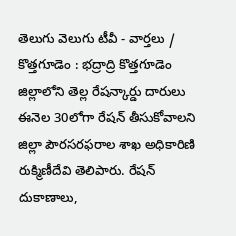తెలుగు వెలుగు టీవీ - వార్తలు / కొత్తగూడెం : భద్రాద్రి కొత్తగూడెం జిల్లాలోని తెల్ల రేషన్కార్డు దారులు ఈనెల 30లోగా రేషన్ తీసుకోవాలని జిల్లా పౌరసరఫరాల శాఖ అధికారిణి రుక్మిణీదేవి తెలిపారు. రేషన్ దుకాణాలు,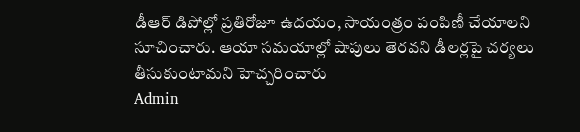డీఆర్ డిపోల్లో ప్రతిరోజూ ఉదయం, సాయంత్రం పంపిణీ చేయాలని సూచించారు. ఆయా సమయాల్లో షాపులు తెరవని డీలర్లపై చర్యలు తీసుకుంటామని హెచ్చరించారు
Admin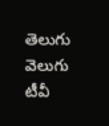తెలుగు వెలుగు టీవీ